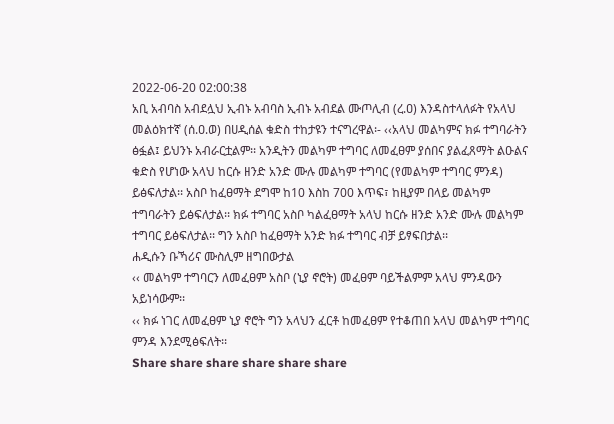2022-06-20 02:00:38
አቢ አብባስ አብደሏህ ኢብኑ አብባስ ኢብኑ አብደል ሙጦሊብ (ረ.ዐ) እንዳስተላለፉት የአላህ መልዕክተኛ (ሰ.ዐ.ወ) በሀዲሰል ቁድስ ተከታዩን ተናግረዋል፡- ‹‹አላህ መልካምና ክፉ ተግባራትን ፅፏል፤ ይህንኑ አብራርቷልም፡፡ አንዲትን መልካም ተግባር ለመፈፀም ያሰበና ያልፈጸማት ልዑልና ቁድስ የሆነው አላህ ከርሱ ዘንድ አንድ ሙሉ መልካም ተግባር (የመልካም ተግባር ምንዳ) ይፅፍለታል፡፡ አስቦ ከፈፀማት ደግሞ ከ10 እስከ 700 እጥፍ፣ ከዚያም በላይ መልካም ተግባራትን ይፅፍለታል፡፡ ክፉ ተግባር አስቦ ካልፈፀማት አላህ ከርሱ ዘንድ አንድ ሙሉ መልካም ተግባር ይፅፍለታል፡፡ ግን አስቦ ከፈፀማት አንድ ክፉ ተግባር ብቻ ይፃፍበታል፡፡
ሐዲሱን ቡኻሪና ሙስሊም ዘግበውታል
‹‹ መልካም ተግባርን ለመፈፀም አስቦ (ኒያ ኖሮት) መፈፀም ባይችልምም አላህ ምንዳውን አይነሳውም፡፡
‹‹ ክፉ ነገር ለመፈፀም ኒያ ኖሮት ግን አላህን ፈርቶ ከመፈፀም የተቆጠበ አላህ መልካም ተግባር ምንዳ እንደሚፅፍለት፡፡
Share share share share share share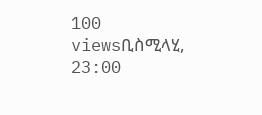100 viewsቢስሚላሂ, 23:00